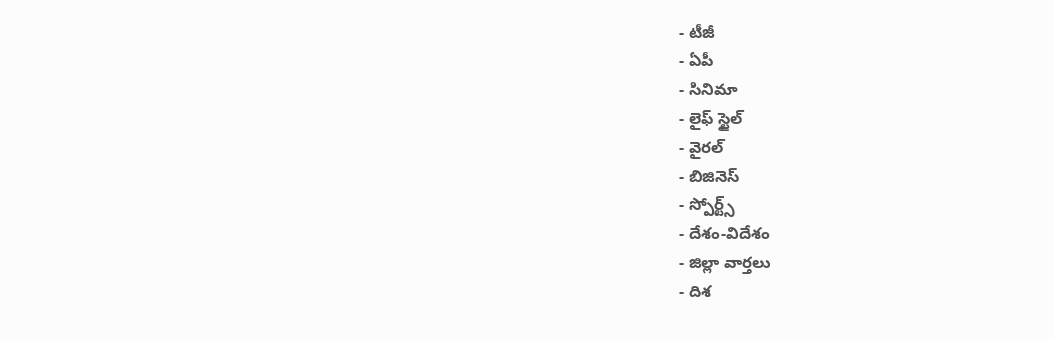- టీజీ
- ఏపీ
- సినిమా
- లైఫ్ స్టైల్
- వైరల్
- బిజినెస్
- స్పోర్ట్స్
- దేశం-విదేశం
- జిల్లా వార్తలు
- దిశ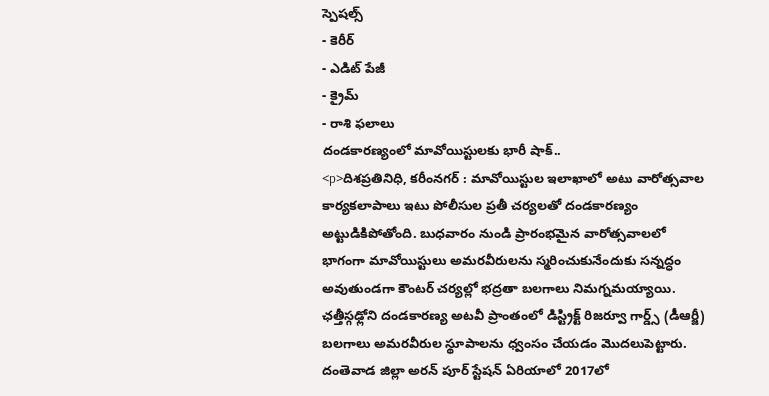స్పెషల్స్
- కెరీర్
- ఎడిట్ పేజీ
- క్రైమ్
- రాశి ఫలాలు
దండకారణ్యంలో మావోయిస్టులకు భారీ షాక్..
<p>దిశప్రతినిధి, కరీంనగర్ : మావోయిస్టుల ఇలాఖాలో అటు వారోత్సవాల కార్యకలాపాలు ఇటు పోలీసుల ప్రతీ చర్యలతో దండకారణ్యం అట్టుడికిపోతోంది. బుధవారం నుండి ప్రారంభమైన వారోత్సవాలలో భాగంగా మావోయిస్టులు అమరవీరులను స్మరించుకునేందుకు సన్నద్ధం అవుతుండగా కౌంటర్ చర్యల్లో భద్రతా బలగాలు నిమగ్నమయ్యాయి. ఛత్తీస్గఢ్లోని దండకారణ్య అటవీ ప్రాంతంలో డిస్ట్రిక్ట్ రిజర్వూ గార్డ్స్ (డీఆర్జీ) బలగాలు అమరవీరుల స్థూపాలను ధ్వంసం చేయడం మొదలుపెట్టారు. దంతెవాడ జిల్లా అరన్ పూర్ స్టేషన్ ఏరియాలో 2017లో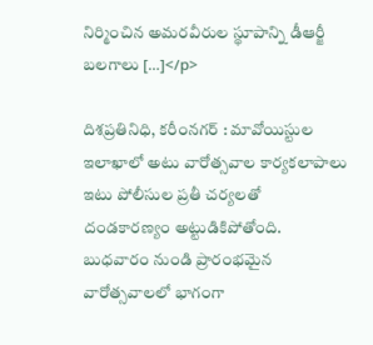నిర్మించిన అమరవీరుల స్థూపాన్ని డీఆర్జీ బలగాలు […]</p>

దిశప్రతినిధి, కరీంనగర్ : మావోయిస్టుల ఇలాఖాలో అటు వారోత్సవాల కార్యకలాపాలు ఇటు పోలీసుల ప్రతీ చర్యలతో దండకారణ్యం అట్టుడికిపోతోంది. బుధవారం నుండి ప్రారంభమైన వారోత్సవాలలో భాగంగా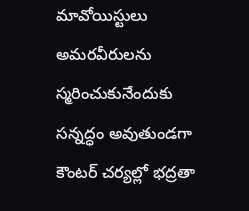మావోయిస్టులు అమరవీరులను స్మరించుకునేందుకు సన్నద్ధం అవుతుండగా కౌంటర్ చర్యల్లో భద్రతా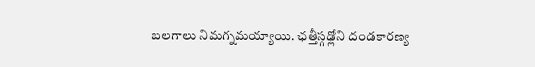బలగాలు నిమగ్నమయ్యాయి. ఛత్తీస్గఢ్లోని దండకారణ్య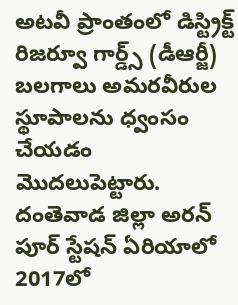అటవీ ప్రాంతంలో డిస్ట్రిక్ట్ రిజర్వూ గార్డ్స్ (డీఆర్జీ) బలగాలు అమరవీరుల స్థూపాలను ధ్వంసం చేయడం మొదలుపెట్టారు.
దంతెవాడ జిల్లా అరన్ పూర్ స్టేషన్ ఏరియాలో 2017లో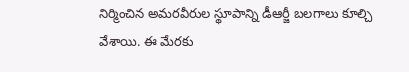నిర్మించిన అమరవీరుల స్థూపాన్ని డీఆర్జీ బలగాలు కూల్చి వేశాయి. ఈ మేరకు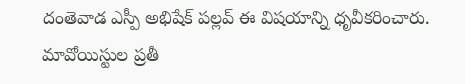దంతెవాడ ఎస్పీ అభిషేక్ పల్లవ్ ఈ విషయాన్ని ధృవీకరించారు. మావోయిస్టుల ప్రతీ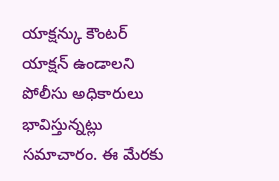యాక్షన్కు కౌంటర్ యాక్షన్ ఉండాలని పోలీసు అధికారులు భావిస్తున్నట్లు సమాచారం. ఈ మేరకు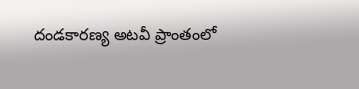దండకారణ్య అటవీ ప్రాంతంలో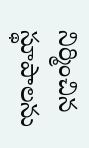నిర్మించిన స్థూపాలను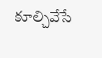కూల్చివేసే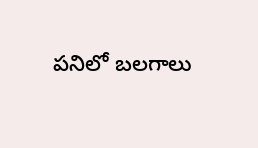పనిలో బలగాలు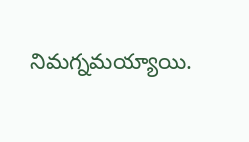నిమగ్నమయ్యాయి.